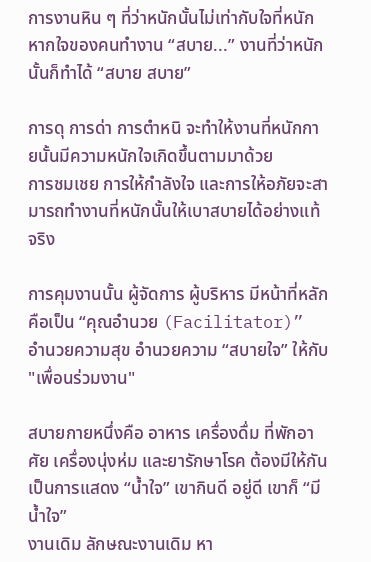การงานหิน ๆ ที่ว่าหนักนั้นไม่เท่ากับใจที่หนัก
หากใจของคนทำงาน “สบาย...” งานที่ว่าหนักนั้นก็ทำได้ “สบาย สบาย”

การดุ การด่า การตำหนิ จะทำให้งานที่หนักกายนั้นมีความหนักใจเกิดขึ้นตามมาด้วย
การชมเชย การให้กำลังใจ และการให้อภัยจะสามารถทำงานที่หนักนั้นให้เบาสบายได้อย่างแท้จริง

การคุมงานนั้น ผู้จัดการ ผู้บริหาร มีหน้าที่หลักคือเป็น “คุณอำนวย (Facilitator)” อำนวยความสุข อำนวยความ “สบายใจ” ให้กับ "เพื่อนร่วมงาน"

สบายกายหนึ่งคือ อาหาร เครื่องดื่ม ที่พักอาศัย เครื่องนุ่งห่ม และยารักษาโรค ต้องมีให้กันเป็นการแสดง “น้ำใจ” เขากินดี อยู่ดี เขาก็ “มีน้ำใจ”
งานเดิม ลักษณะงานเดิม หา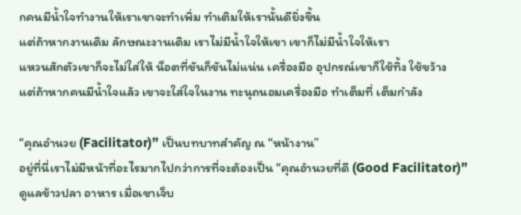กคนมีน้ำใจทำงานให้เราเขาจะทำเพิ่ม ทำเติมให้เรานั้นดียิ่งขึ้น
แต่ถ้าหากงานเดิม ลักษณะงานเดิม เราไม่มีน้ำใจให้เขา เขาก็ไม่มีน้ำใจให้เรา
แหวนสักตัวเขาก็จะไม่ใส่ให้ น็อตที่ขันก็ขันไม่แน่น เครื่องมือ อุปกรณ์เขาก็ใช้ทิ้ง ใช้ขว้าง
แต่ถ้าหากคนมีน้ำใจแล้ว เขาจะใส่ใจในงาน ทะนุถนอมเครื่องมือ ทำเต็มที่ เต็มกำลัง

“คุณอำนวย (Facilitator)” เป็นบทบาทสำคัญ ณ “หน้างาน”
อยู่ที่นี่เราไม่มีหน้าที่อะไรมากไปกว่าการที่จะต้องเป็น “คุณอำนวยที่ดี (Good Facilitator)”
ดูแลข้าวปลา อาหาร เมื่อเขาเจ็บ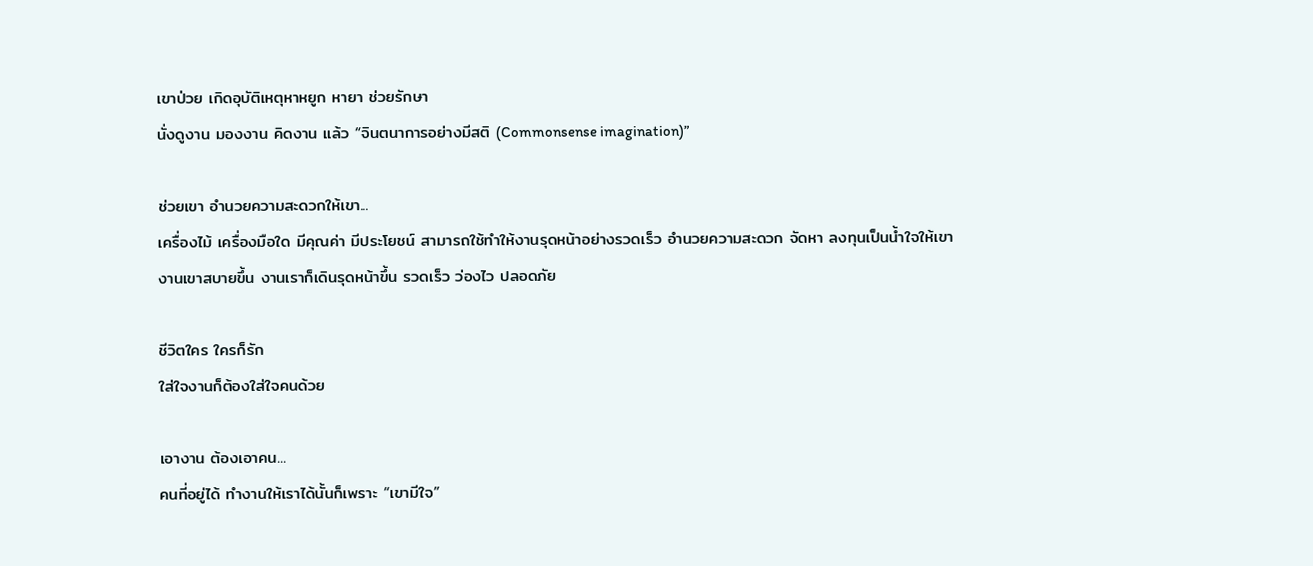เขาป่วย เกิดอุบัติเหตุหาหยูก หายา ช่วยรักษา
นั่งดูงาน มองงาน คิดงาน แล้ว “จินตนาการอย่างมีสติ (Commonsense imagination)”

ช่วยเขา อำนวยความสะดวกให้เขา...
เครื่องไม้ เครื่องมือใด มีคุณค่า มีประโยชน์ สามารถใช้ทำให้งานรุดหน้าอย่างรวดเร็ว อำนวยความสะดวก จัดหา ลงทุนเป็นน้ำใจให้เขา
งานเขาสบายขึ้น งานเราก็เดินรุดหน้าขึ้น รวดเร็ว ว่องไว ปลอดภัย

ชีวิตใคร ใครก็รัก
ใส่ใจงานก็ต้องใส่ใจคนด้วย

เอางาน ต้องเอาคน...
คนที่อยู่ได้ ทำงานให้เราได้นั้นก็เพราะ “เขามีใจ”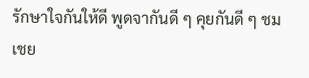รักษาใจกันให้ดี พูดจากันดี ๆ คุยกันดี ๆ ชมเชย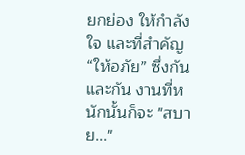ยกย่อง ให้กำลังใจ และที่สำคัญ “ให้อภัย” ซึ่งกันและกัน งานที่หนักนั้นก็จะ "สบาย..."